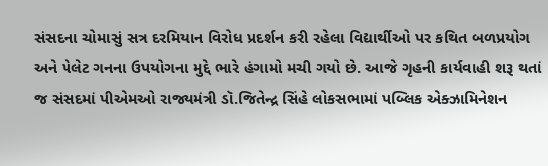સંસદના ચોમાસું સત્ર દરમિયાન વિરોધ પ્રદર્શન કરી રહેલા વિદ્યાર્થીઓ પર કથિત બળપ્રયોગ અને પેલેટ ગનના ઉપયોગના મુદ્દે ભારે હંગામો મચી ગયો છે. આજે ગૃહની કાર્યવાહી શરૂ થતાં જ સંસદમાં પીએમઓ રાજ્યમંત્રી ડૉ.જિતેન્દ્ર સિંહે લોકસભામાં પબ્લિક એક્ઝામિનેશન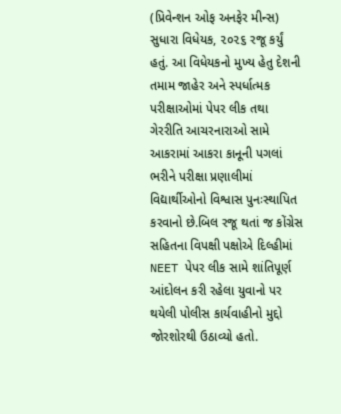(પ્રિવેન્શન ઓફ અનફેર મીન્સ) સુધારા વિધેયક, ૨૦૨૬ રજૂ કર્યું હતું. આ વિધેયકનો મુખ્ય હેતુ દેશની તમામ જાહેર અને સ્પર્ધાત્મક પરીક્ષાઓમાં પેપર લીક તથા ગેરરીતિ આચરનારાઓ સામે આકરામાં આકરા કાનૂની પગલાં ભરીને પરીક્ષા પ્રણાલીમાં વિદ્યાર્થીઓનો વિશ્વાસ પુનઃસ્થાપિત કરવાનો છે.બિલ રજૂ થતાં જ કોંગ્રેસ સહિતના વિપક્ષી પક્ષોએ દિલ્હીમાં NEET પેપર લીક સામે શાંતિપૂર્ણ આંદોલન કરી રહેલા યુવાનો પર થયેલી પોલીસ કાર્યવાહીનો મુદ્દો જોરશોરથી ઉઠાવ્યો હતો.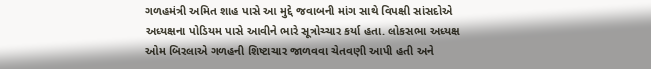ગળહમંત્રી અમિત શાહ પાસે આ મુદ્દે જવાબની માંગ સાથે વિપક્ષી સાંસદોએ અધ્યક્ષના પોડિયમ પાસે આવીને ભારે સૂત્રોચ્ચાર કર્યા હતા. લોકસભા અધ્યક્ષ ઓમ બિરલાએ ગળહની શિષ્ટાચાર જાળવવા ચેતવણી આપી હતી અને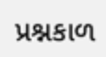પ્રશ્નકાળ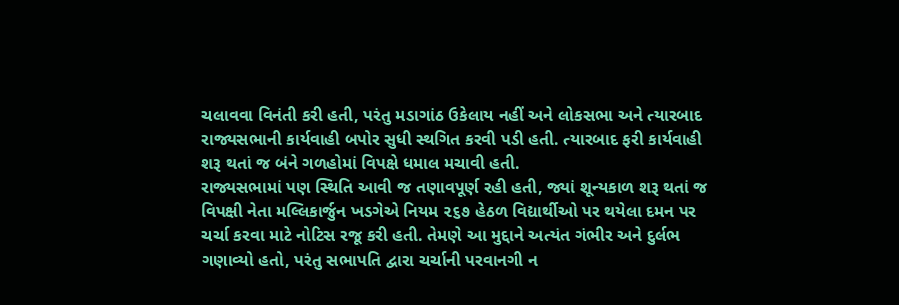ચલાવવા વિનંતી કરી હતી, પરંતુ મડાગાંઠ ઉકેલાય નહીં અને લોકસભા અને ત્યારબાદ રાજ્યસભાની કાર્યવાહી બપોર સુધી સ્થગિત કરવી પડી હતી. ત્યારબાદ ફરી કાર્યવાહી શરૂ થતાં જ બંને ગળહોમાં વિપક્ષે ધમાલ મચાવી હતી.
રાજ્યસભામાં પણ સ્થિતિ આવી જ તણાવપૂર્ણ રહી હતી, જ્યાં શૂન્યકાળ શરૂ થતાં જ વિપક્ષી નેતા મલ્લિકાર્જુન ખડગેએ નિયમ ૨૬૭ હેઠળ વિદ્યાર્થીઓ પર થયેલા દમન પર ચર્ચા કરવા માટે નોટિસ રજૂ કરી હતી. તેમણે આ મુદ્દાને અત્યંત ગંભીર અને દુર્લભ ગણાવ્યો હતો, પરંતુ સભાપતિ દ્વારા ચર્ચાની પરવાનગી ન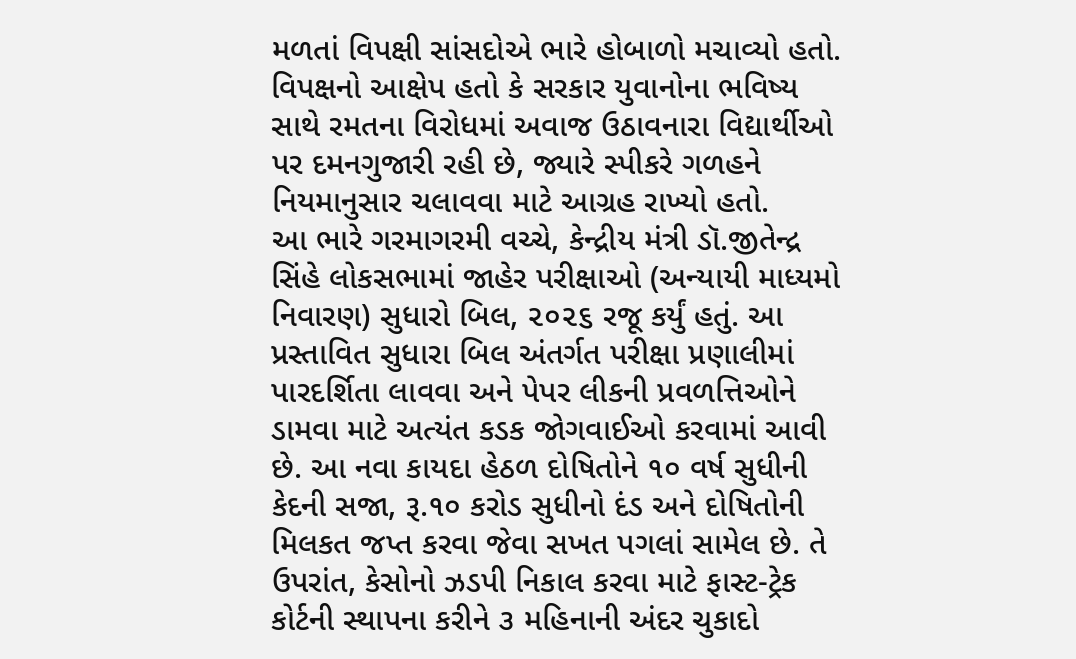મળતાં વિપક્ષી સાંસદોએ ભારે હોબાળો મચાવ્યો હતો. વિપક્ષનો આક્ષેપ હતો કે સરકાર યુવાનોના ભવિષ્ય સાથે રમતના વિરોધમાં અવાજ ઉઠાવનારા વિદ્યાર્થીઓ પર દમનગુજારી રહી છે, જ્યારે સ્પીકરે ગળહને નિયમાનુસાર ચલાવવા માટે આગ્રહ રાખ્યો હતો.
આ ભારે ગરમાગરમી વચ્ચે, કેન્દ્રીય મંત્રી ડૉ.જીતેન્દ્ર સિંહે લોકસભામાં જાહેર પરીક્ષાઓ (અન્યાયી માધ્યમો નિવારણ) સુધારો બિલ, ૨૦૨૬ રજૂ કર્યું હતું. આ પ્રસ્તાવિત સુધારા બિલ અંતર્ગત પરીક્ષા પ્રણાલીમાં પારદર્શિતા લાવવા અને પેપર લીકની પ્રવળત્તિઓને ડામવા માટે અત્યંત કડક જોગવાઈઓ કરવામાં આવી છે. આ નવા કાયદા હેઠળ દોષિતોને ૧૦ વર્ષ સુધીની કેદની સજા, રૂ.૧૦ કરોડ સુધીનો દંડ અને દોષિતોની મિલકત જપ્ત કરવા જેવા સખત પગલાં સામેલ છે. તે ઉપરાંત, કેસોનો ઝડપી નિકાલ કરવા માટે ફાસ્ટ-ટ્રેક કોર્ટની સ્થાપના કરીને ૩ મહિનાની અંદર ચુકાદો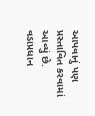આપવાનું પણ પ્રસ્તાવિત કરવામાં આવ્યું છે.
વડાપ્રધાન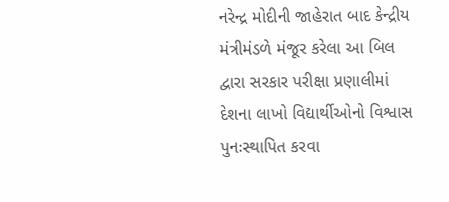નરેન્દ્ર મોદીની જાહેરાત બાદ કેન્દ્રીય મંત્રીમંડળે મંજૂર કરેલા આ બિલ દ્વારા સરકાર પરીક્ષા પ્રણાલીમાં દેશના લાખો વિદ્યાર્થીઓનો વિશ્વાસ પુનઃસ્થાપિત કરવા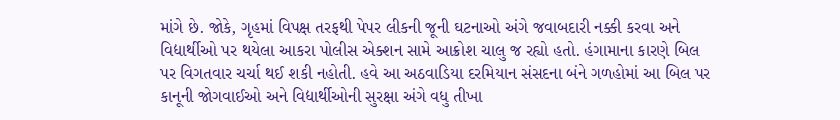માંગે છે. જોકે, ગૃહમાં વિપક્ષ તરફથી પેપર લીકની જૂની ઘટનાઓ અંગે જવાબદારી નક્કી કરવા અને વિદ્યાર્થીઓ પર થયેલા આકરા પોલીસ એક્શન સામે આક્રોશ ચાલુ જ રહ્યો હતો. હંગામાના કારણે બિલ પર વિગતવાર ચર્ચા થઈ શકી નહોતી. હવે આ અઠવાડિયા દરમિયાન સંસદના બંને ગળહોમાં આ બિલ પર કાનૂની જોગવાઈઓ અને વિદ્યાર્થીઓની સુરક્ષા અંગે વધુ તીખા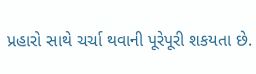પ્રહારો સાથે ચર્ચા થવાની પૂરેપૂરી શકયતા છે.